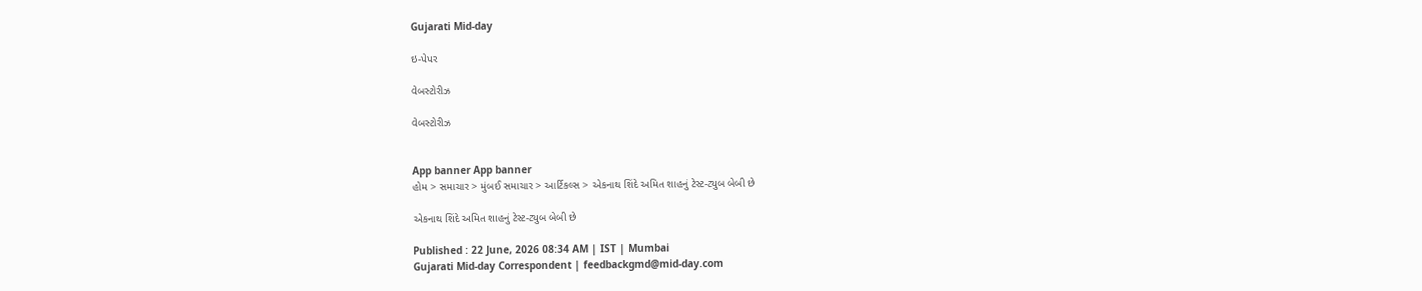Gujarati Mid-day

ઇ-પેપર

વેબસ્ટોરીઝ

વેબસ્ટોરીઝ


App banner App banner
હોમ > સમાચાર > મુંબઈ સમાચાર > આર્ટિકલ્સ > એકનાથ શિંદે અમિત શાહનું ટેસ્ટ-ટ્યુબ બેબી છે

એકનાથ શિંદે અમિત શાહનું ટેસ્ટ-ટ્યુબ બેબી છે

Published : 22 June, 2026 08:34 AM | IST | Mumbai
Gujarati Mid-day Correspondent | feedbackgmd@mid-day.com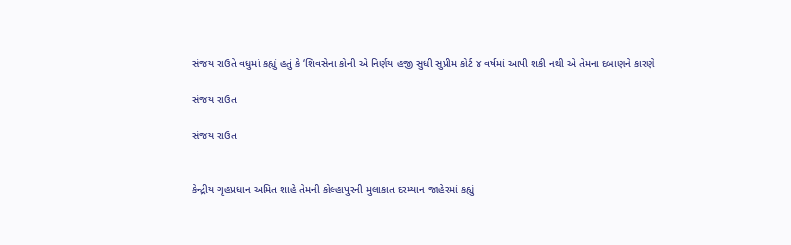સંજય રાઉતે વધુમાં કહ્યું હતું કે ‘શિવસેના કોની એ નિર્ણય હજી સુધી સુપ્રીમ કોર્ટ ૪ વર્ષમાં આપી શકી નથી એ તેમના દબાણને કારણે

સંજય રાઉત

સંજય રાઉત


કેન્દ્રીય ગૃહપ્રધાન અમિત શાહે તેમની કોલ્હાપુરની મુલાકાત દરમ્યાન જાહેરમાં કહ્યું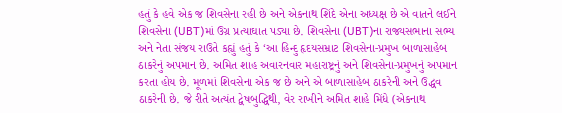હતું કે હવે એક જ શિવસેના રહી છે અને એકનાથ શિંદે એના અધ્યક્ષ છે એ વાતને લઈને શિવસેના (UBT)માં ઉગ્ર પ્રત્યાઘાત પડ્યા છે. શિવસેના (UBT)ના રાજ્યસભાના સભ્ય અને નેતા સંજય રાઉતે કહ્યું હતું કે ‘આ હિન્દુ હૃદયસમ્રાટ શિવસેના-પ્રમુખ બાળાસાહેબ ઠાકરેનું અપમાન છે. અમિત શાહ અવારનવાર મહારાષ્ટ્રનું અને શિવસેના-પ્રમુખનું અપમાન કરતા હોય છે. મૂળમાં શિવસેના એક જ છે અને એ બાળાસાહેબ ઠાકરેની અને ઉદ્ધવ ઠાકરેની છે. જે રીતે અત્યંત દ્વેષબુદ્ધિથી, વેર રાખીને અમિત શાહે મિંધે (એકનાથ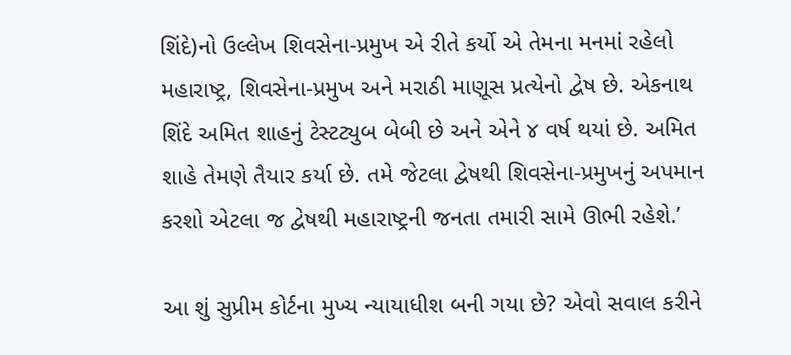શિંદે)નો ઉલ્લેખ શિવસેના-પ્રમુખ એ રીતે કર્યો એ તેમના મનમાં રહેલો મહારાષ્ટ્ર, શિવસેના-પ્રમુખ અને મરાઠી માણૂસ પ્રત્યેનો દ્વેષ છે. એકનાથ શિંદે અમિત શાહનું ટેસ્ટટ્યુબ બેબી છે અને એને ૪ વર્ષ થયાં છે. અમિત શાહે તેમણે તૈયાર કર્યા છે. તમે જેટલા દ્વેષથી શિવસેના-પ્રમુખનું અપમાન કરશો એટલા જ દ્વેષથી મહારાષ્ટ્રની જનતા તમારી સામે ઊભી રહેશે.’

આ શું સુપ્રીમ કોર્ટના મુખ્ય ન્યાયાધીશ બની ગયા છે? એવો સવાલ કરીને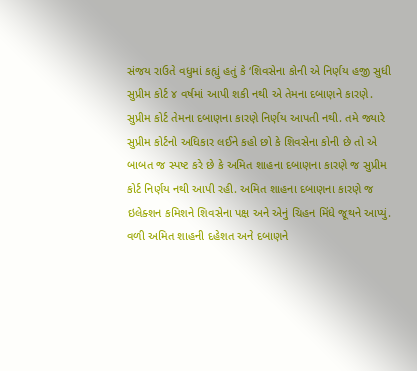સંજય રાઉતે વધુમાં કહ્યું હતું કે ‘શિવસેના કોની એ નિર્ણય હજી સુધી સુપ્રીમ કોર્ટ ૪ વર્ષમાં આપી શકી નથી એ તેમના દબાણને કારણે. સુપ્રીમ કોર્ટ તેમના દબાણના કારણે નિર્ણય આપતી નથી. તમે જ્યારે સુપ્રીમ કોર્ટનો અધિકાર લઈને કહો છો કે શિવસેના કોની છે તો એ બાબત જ સ્પષ્ટ કરે છે કે અમિત શાહના દબાણના કારણે જ સુપ્રીમ કોર્ટ નિર્ણય નથી આપી રહી. અમિત શાહના દબાણના કારણે જ ઇલેક્શન કમિશને શિવસેના પક્ષ અને એનું ચિહન મિંધે જૂથને આપ્યું. વળી અમિત શાહની દહેશત અને દબાણને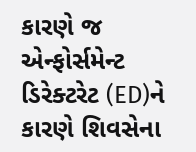કારણે જ એન્ફોર્સમેન્ટ ડિરેક્ટરેટ (ED)ને કારણે શિવસેના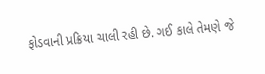ફોડવાની પ્રક્રિયા ચાલી રહી છે. ગઈ કાલે તેમણે જે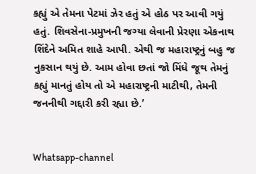કહ્યું એ તેમના પેટમાં ઝેર હતું એ હોઠ પર આવી ગયું હતું. શિવસેના-પ્રમુખની જગ્યા લેવાની પ્રેરણા એકનાથ શિંદેને અમિત શાહે આપી. એથી જ મહારાષ્ટ્રનું બહુ જ નુકસાન થયું છે. આમ હોવા છતાં જો મિંધે જૂથ તેમનું કહ્યું માનતું હોય તો એ મહારાષ્ટ્રની માટીથી, તેમની જનનીથી ગદ્દારી કરી રહ્યા છે.’


Whatsapp-channel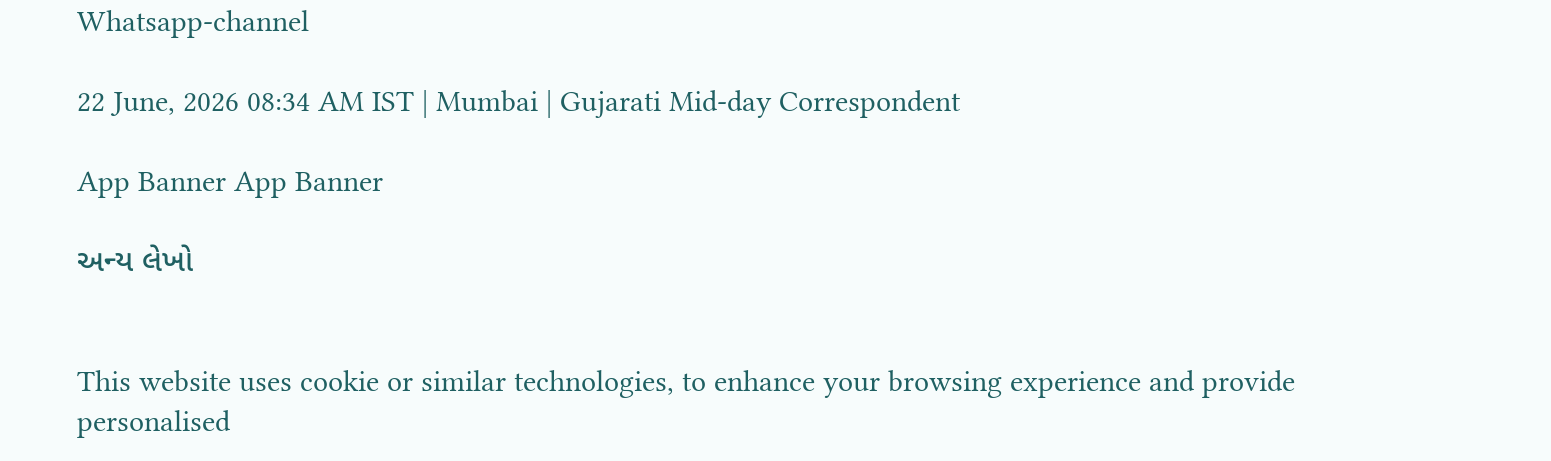Whatsapp-channel

22 June, 2026 08:34 AM IST | Mumbai | Gujarati Mid-day Correspondent

App Banner App Banner

અન્ય લેખો


This website uses cookie or similar technologies, to enhance your browsing experience and provide personalised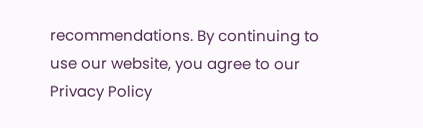recommendations. By continuing to use our website, you agree to our Privacy Policy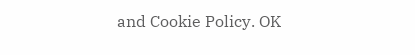and Cookie Policy. OK